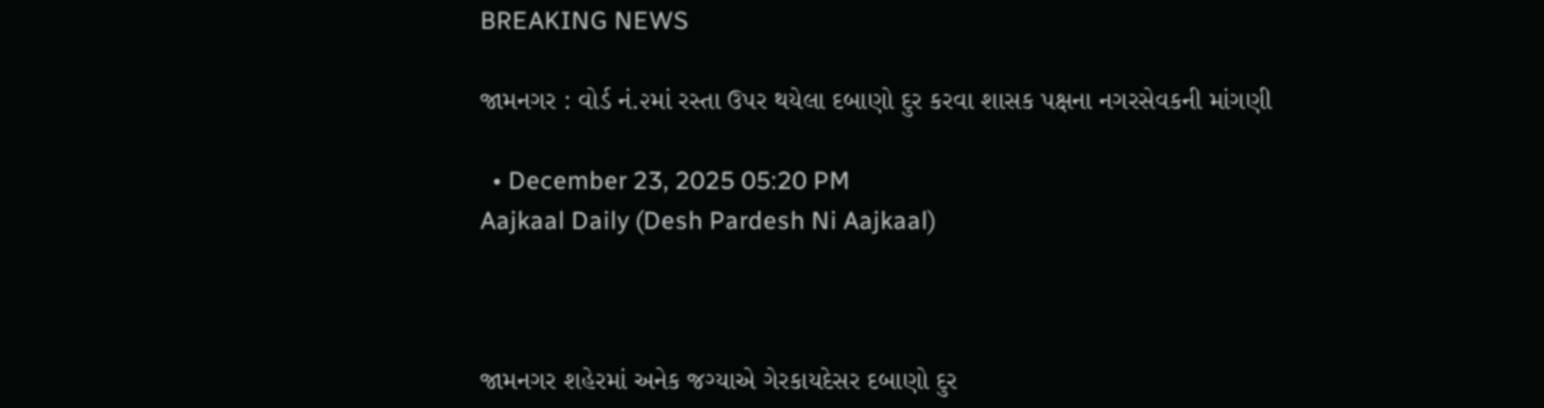BREAKING NEWS

જામનગર : વોર્ડ નં.૨માં રસ્તા ઉપર થયેલા દબાણો દુર કરવા શાસક પક્ષના નગરસેવકની માંગણી

  • December 23, 2025 05:20 PM
Aajkaal Daily (Desh Pardesh Ni Aajkaal)



જામનગર શહેરમાં અનેક જગ્યાએ ગેરકાયદેસર દબાણો દુર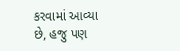કરવામાં આવ્યા છે, હજુ પણ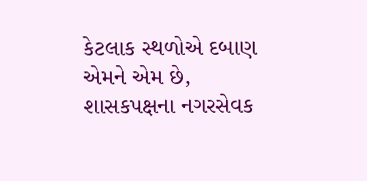કેટલાક સ્થળોએ દબાણ એમને એમ છે, શાસકપક્ષના નગરસેવક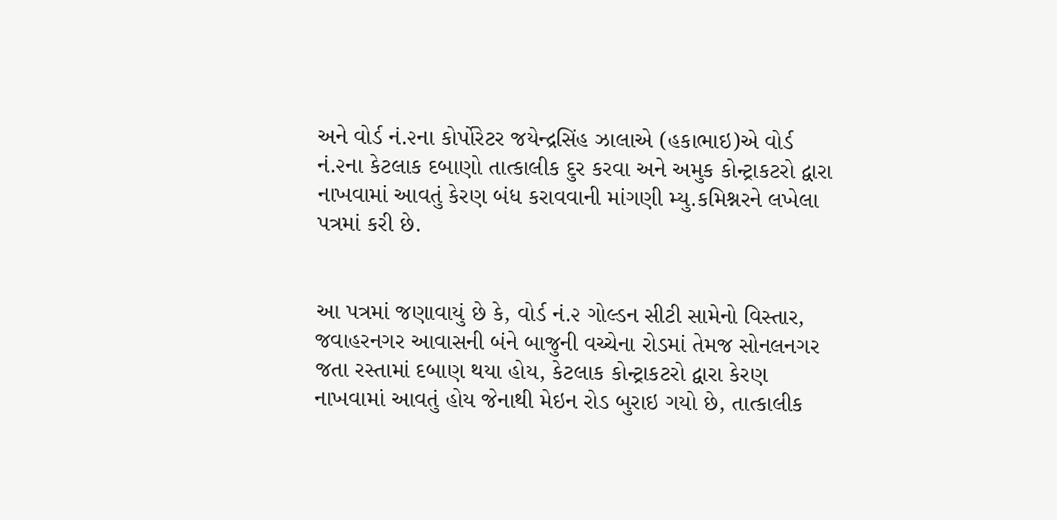અને વોર્ડ નં.૨ના કોર્પોરેટર જયેન્દ્રસિંહ ઝાલાએ (હકાભાઇ)એ વોર્ડ નં.૨ના કેટલાક દબાણો તાત્કાલીક દુર કરવા અને અમુક કોન્ટ્રાકટરો દ્વારા નાખવામાં આવતું કેરણ બંધ કરાવવાની માંગણી મ્યુ.કમિશ્નરને લખેલા પત્રમાં કરી છે.


આ પત્રમાં જણાવાયું છે કે, વોર્ડ નં.૨ ગોલ્ડન સીટી સામેનો વિસ્તાર, જવાહરનગર આવાસની બંને બાજુની વચ્ચેના રોડમાં તેમજ સોનલનગર જતા રસ્તામાં દબાણ થયા હોય, કેટલાક કોન્ટ્રાકટરો દ્વારા કેરણ નાખવામાં આવતું હોય જેનાથી મેઇન રોડ બુરાઇ ગયો છે, તાત્કાલીક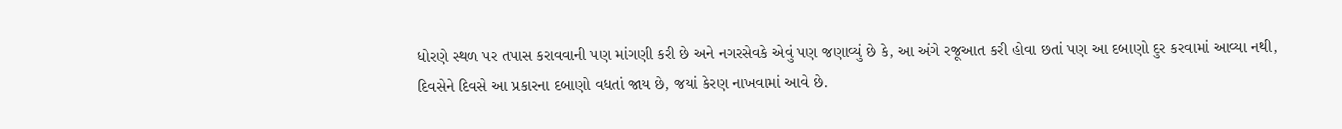ધોરણે સ્થળ પર તપાસ કરાવવાની પણ માંગણી કરી છે અને નગરસેવકે એવું પણ જણાવ્યું છે કે, આ અંગે રજૂઆત કરી હોવા છતાં પણ આ દબાણો દુર કરવામાં આવ્યા નથી, દિવસેને દિવસે આ પ્રકારના દબાણો વધતાં જાય છે, જયાં કેરણ નાખવામાં આવે છે.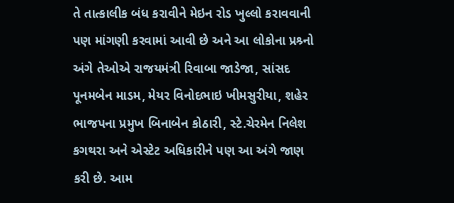તે તાત્કાલીક બંધ કરાવીને મેઇન રોડ ખુલ્લો કરાવવાની પણ માંગણી કરવામાં આવી છે અને આ લોકોના પ્રશ્ર્નો અંગે તેઓએ રાજયમંત્રી રિવાબા જાડેજા, સાંસદ પૂનમબેન માડમ, મેયર વિનોદભાઇ ખીમસુરીયા, શહેર ભાજપના પ્રમુખ બિનાબેન કોઠારી, સ્ટે.ચેરમેન નિલેશ કગથરા અને એસ્ટેટ અધિકારીને પણ આ અંગે જાણ કરી છે. આમ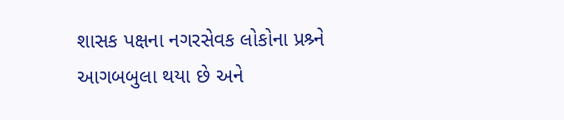શાસક પક્ષના નગરસેવક લોકોના પ્રશ્ર્ને આગબબુલા થયા છે અને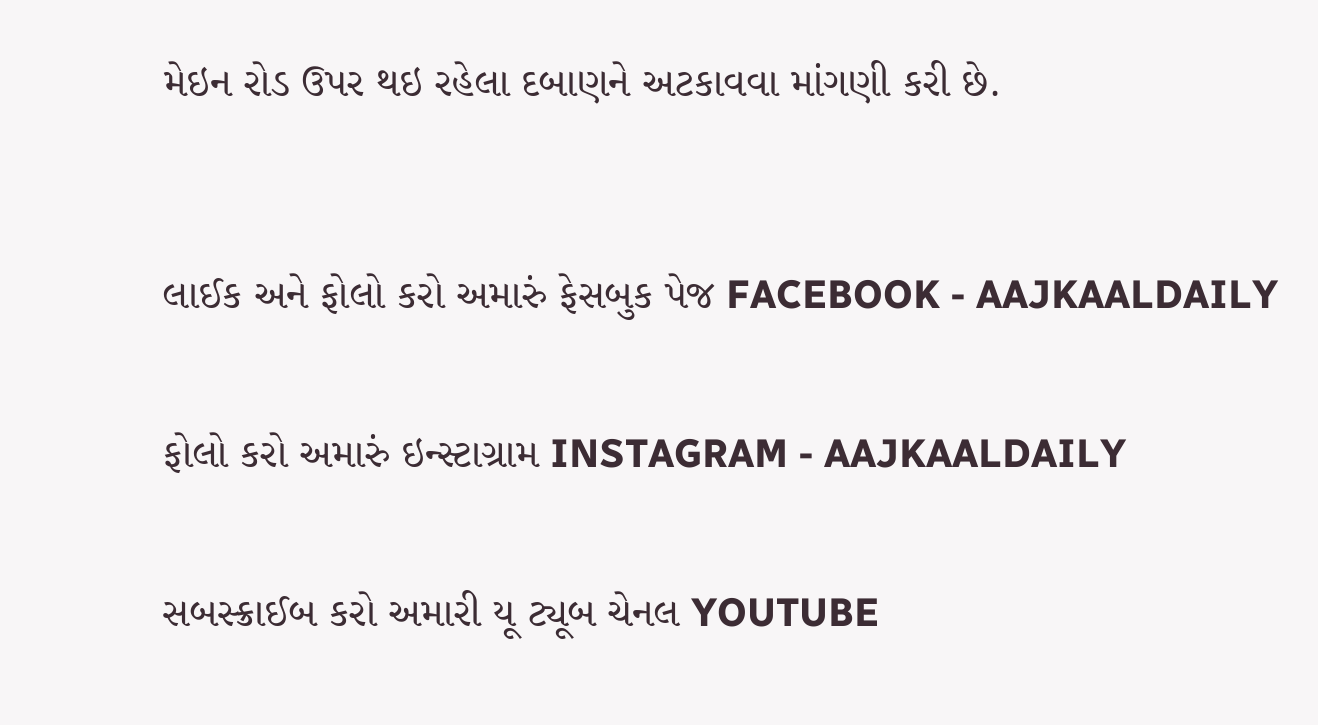મેઇન રોડ ઉપર થઇ રહેલા દબાણને અટકાવવા માંગણી કરી છે.



લાઈક અને ફોલો કરો અમારું ફેસબુક પેજ FACEBOOK - AAJKAALDAILY


ફોલો કરો અમારું ઇન્સ્ટાગ્રામ INSTAGRAM - AAJKAALDAILY


સબસ્ક્રાઈબ કરો અમારી યૂ ટ્યૂબ ચેનલ YOUTUBE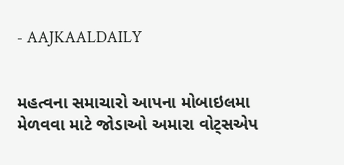- AAJKAALDAILY


મહત્વના સમાચારો આપના મોબાઇલમા મેળવવા માટે જોડાઓ અમારા વોટ્સએપ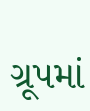ગ્રૂપમાં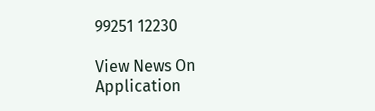99251 12230

View News On Application